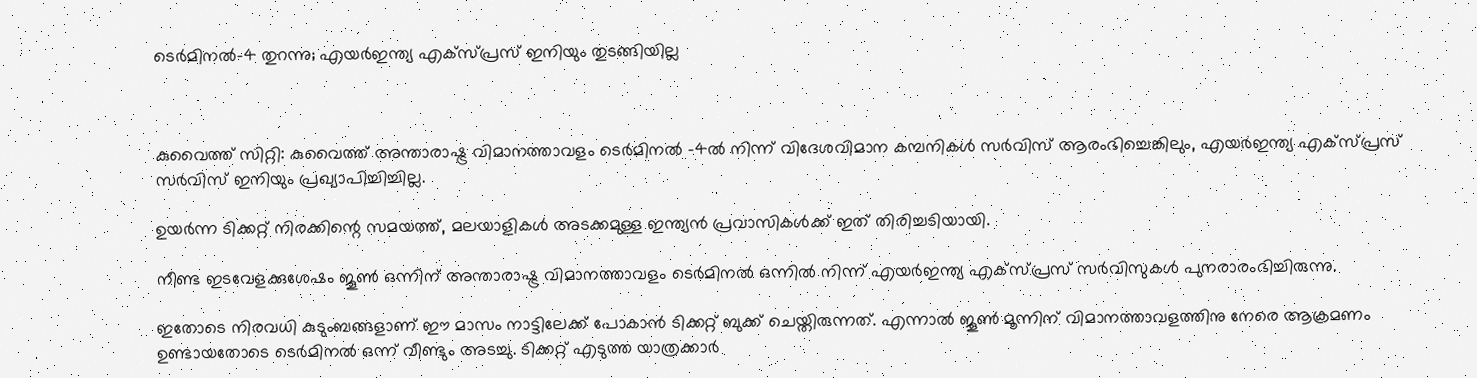ടെർമിനൽ-4 തുറന്നു; എയർഇന്ത്യ എക്സ്പ്രസ് ഇനിയും തുടങ്ങിയില്ല



കുവൈത്ത് സിറ്റി: കുവൈത്ത് അന്താരാഷ്ട്ര വിമാനത്താവളം ടെർമിനൽ -4ൽ നിന്ന് വിദേശവിമാന കമ്പനികൾ സർവിസ് ആരംഭിച്ചെങ്കിലും, എയർഇന്ത്യ എക്സ്പ്രസ് സർവിസ് ഇനിയും പ്രഖ്യാപിച്ചിച്ചില്ല.

ഉയർന്ന ടിക്കറ്റ് നിരക്കിന്റെ സമയത്ത്, മലയാളികൾ അടക്കമുള്ള ഇന്ത്യൻ പ്രവാസികൾക്ക് ഇത് തിരിച്ചടിയായി.

നീണ്ട ഇടവേളക്കുശേഷം ജൂൺ ഒന്നിന് അന്താരാഷ്ട്ര വിമാനത്താവളം ടെർമിനൽ ഒന്നിൽ നിന്ന് എയർഇന്ത്യ എക്സ്പ്രസ് സർവിസുകൾ പുനരാരംഭിച്ചിരുന്നു.

ഇതോടെ നിരവധി കുടുംബങ്ങളാണ് ഈ മാസം നാട്ടിലേക്ക് പോകാൻ ടിക്കറ്റ് ബുക്ക് ചെയ്തിരുന്നത്. എന്നാൽ ജൂൺ മൂന്നിന് വിമാനത്താവളത്തിനു നേരെ ആക്രമണം ഉണ്ടായതോടെ ടെർമിനൽ ഒന്ന് വീണ്ടും അടച്ചു. ടിക്കറ്റ് എടുത്ത യാത്രക്കാർ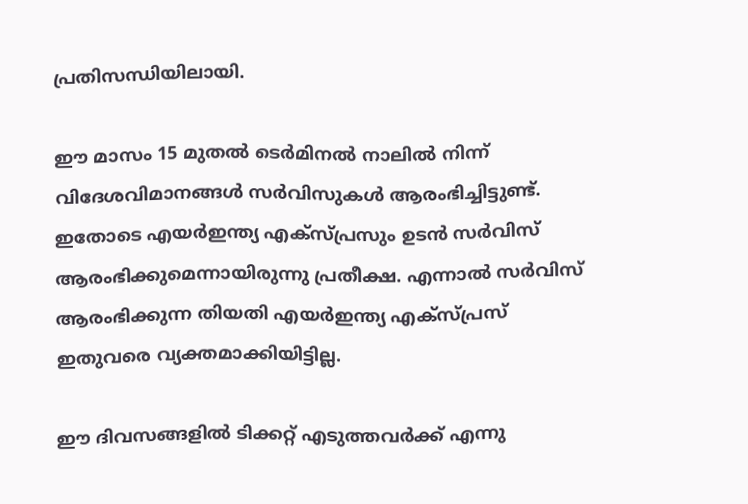പ്രതിസന്ധിയിലായി.

ഈ മാസം 15 മുതൽ ടെർമിനൽ നാലിൽ നിന്ന് വിദേശവിമാനങ്ങൾ സർവിസുകൾ ആരംഭിച്ചിട്ടുണ്ട്. ഇതോടെ എയർഇന്ത്യ എക്സ്പ്രസും ഉടൻ സർവിസ് ആരംഭിക്കുമെന്നായിരുന്നു പ്രതീക്ഷ. എന്നാൽ സർവിസ് ആരംഭിക്കുന്ന തിയതി എയർഇന്ത്യ എക്സ്പ്രസ് ഇതുവരെ വ്യക്തമാക്കിയിട്ടില്ല.

ഈ ദിവസങ്ങളിൽ ടിക്കറ്റ് എടുത്തവർക്ക് എന്നു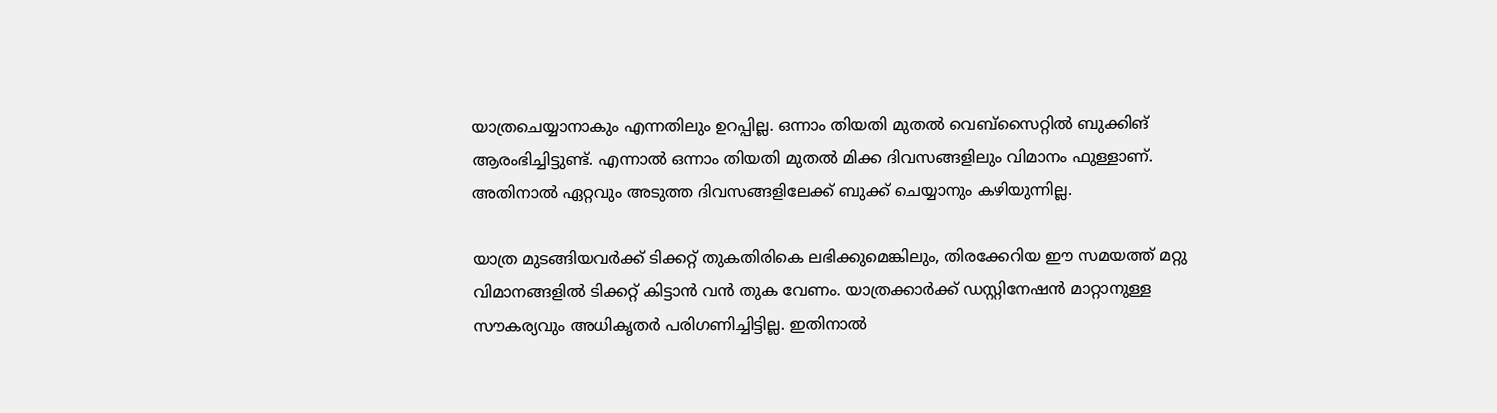യാത്രചെയ്യാനാകും എന്നതിലും ഉറപ്പില്ല. ഒന്നാം തിയതി മുതൽ വെബ്സൈറ്റിൽ ബുക്കിങ് ആരംഭിച്ചിട്ടുണ്ട്. എന്നാൽ ഒന്നാം തിയതി മുതൽ മിക്ക ദിവസങ്ങളിലും വിമാനം ഫുള്ളാണ്. അതിനാൽ ഏറ്റവും അടുത്ത ദിവസങ്ങളിലേക്ക് ബുക്ക് ചെയ്യാനും കഴിയുന്നില്ല.

യാത്ര മുടങ്ങിയവർക്ക് ടിക്കറ്റ് തുകതിരികെ ലഭിക്കുമെങ്കിലും, തിരക്കേറിയ ഈ സമയത്ത് മറ്റു വിമാനങ്ങളിൽ ടിക്കറ്റ് കിട്ടാൻ വൻ തുക വേണം. യാത്രക്കാർക്ക് ഡസ്റ്റിനേഷൻ മാറ്റാനുള്ള സൗകര്യവും അധികൃതർ പരിഗണിച്ചിട്ടില്ല. ഇതിനാൽ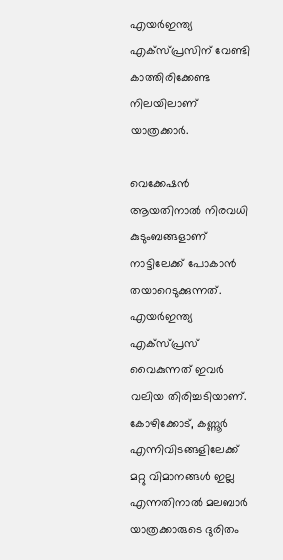എയർഇന്ത്യ എക്സ്പ്രസിന് വേണ്ടി കാത്തിരിക്കേണ്ട നിലയിലാണ് യാത്രക്കാർ.

വെക്കേഷൻ ആയതിനാൽ നിരവധി കുടുംബങ്ങളാണ് നാട്ടിലേക്ക് പോകാൻ തയാറെടുക്കുന്നത്. എയർഇന്ത്യ എക്സ്പ്രസ് വൈകുന്നത് ഇവർ വലിയ തിരിച്ചടിയാണ്. കോഴിക്കോട്, കണ്ണൂർ എന്നിവിടങ്ങളിലേക്ക് മറ്റു വിമാനങ്ങൾ ഇല്ല എന്നതിനാൽ മലബാർ യാത്രക്കാരുടെ ദുരിതം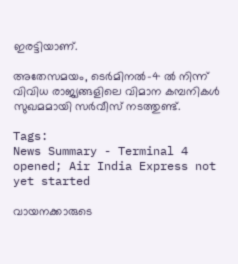ഇരട്ടിയാണ്.

അതേസമയം, ടെർമിനൽ-4 ൽ നിന്ന് വിവിധ രാജ്യങ്ങളിലെ വിമാന കമ്പനികൾ സുഖമമായി സർവീസ് നടത്തുണ്ട്.

Tags:
News Summary - Terminal 4 opened; Air India Express not yet started

വായനക്കാരുടെ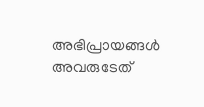അഭിപ്രായങ്ങള്‍ അവരുടേത്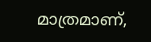മാത്രമാണ്,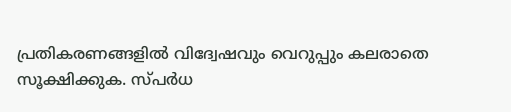പ്രതികരണങ്ങളിൽ വിദ്വേഷവും വെറുപ്പും കലരാതെ സൂക്ഷിക്കുക. സ്പർധ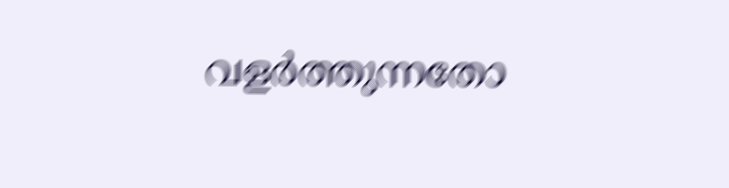വളർത്തുന്നതോ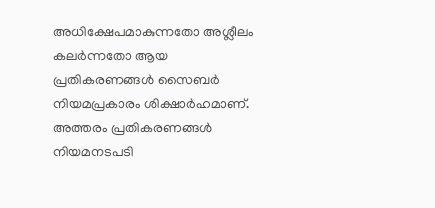അധിക്ഷേപമാകുന്നതോ അശ്ലീലം കലർന്നതോ ആയ പ്രതികരണങ്ങൾ സൈബർ നിയമപ്രകാരം ശിക്ഷാർഹമാണ്. അത്തരം പ്രതികരണങ്ങൾ നിയമനടപടി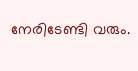നേരിടേണ്ടി വരും.